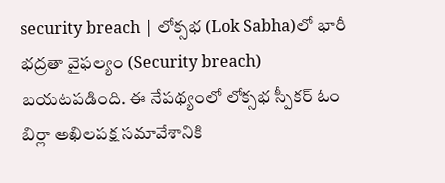security breach | లోక్సభ (Lok Sabha)లో భారీ భద్రతా వైఫల్యం (Security breach) బయటపడింది. ఈ నేపథ్యంలో లోక్సభ స్పీకర్ ఓం బిర్లా అఖిలపక్ష సమావేశానికి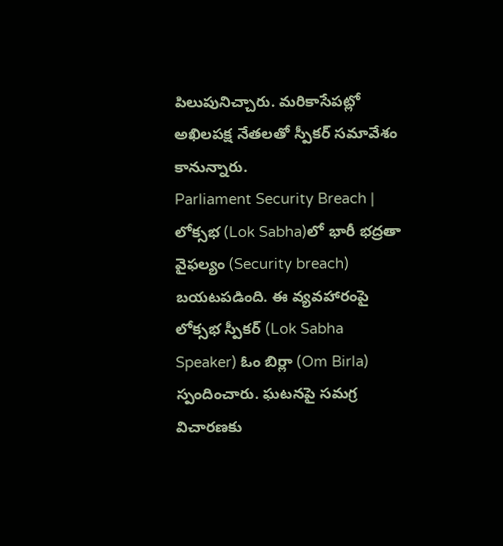పిలుపునిచ్చారు. మరికాసేపట్లో అఖిలపక్ష నేతలతో స్పీకర్ సమావేశం కానున్నారు.
Parliament Security Breach | లోక్సభ (Lok Sabha)లో భారీ భద్రతా వైఫల్యం (Security breach) బయటపడింది. ఈ వ్యవహారంపై లోక్సభ స్పీకర్ (Lok Sabha Speaker) ఓం బిర్లా (Om Birla) స్పందించారు. ఘటనపై సమగ్ర విచారణకు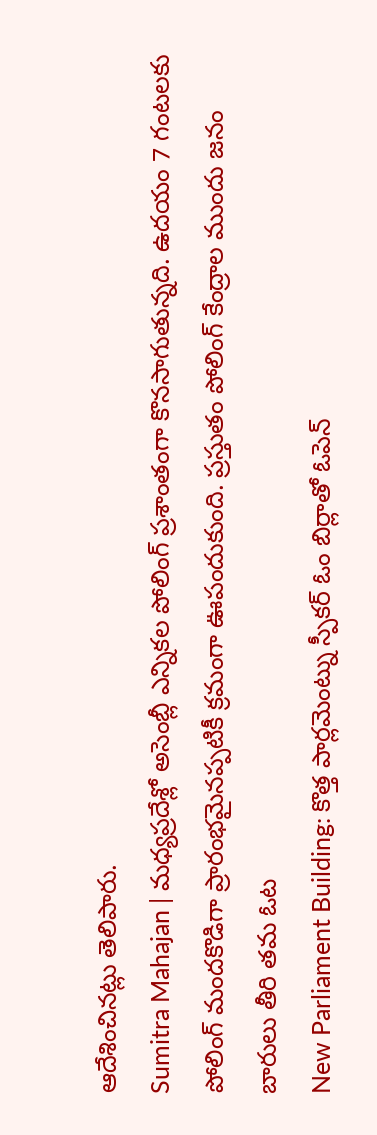ఆదేశించినట్లు తెలిపారు.
Sumitra Mahajan | మధ్యప్రదేశ్లో అసెంబ్లీ ఎన్నికల పోలింగ్ ప్రశాంతంగా కొనసాగుతున్నది. ఉదయం 7 గంటలకు పోలింగ్ మందకొడిగా ప్రారంభమైనప్పటికీ క్రమంగా ఊపందుకుంది. ప్రస్తుతం పోలింగ్ కేంద్రాల ముందు జనం బారులు తీరి తమ ఓట
New Parliament Building: కొత్త పార్లమెంట్ను స్పీకర్ ఓం బిర్లాతో ఓపెన్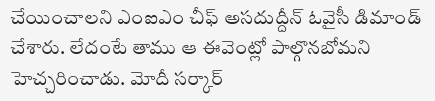చేయించాలని ఎంఐఎం చీఫ్ అసదుద్దీన్ ఓవైసీ డిమాండ్ చేశారు. లేదంటే తాము ఆ ఈవెంట్లో పాల్గొనబోమని హెచ్చరించాడు. మోదీ సర్కార్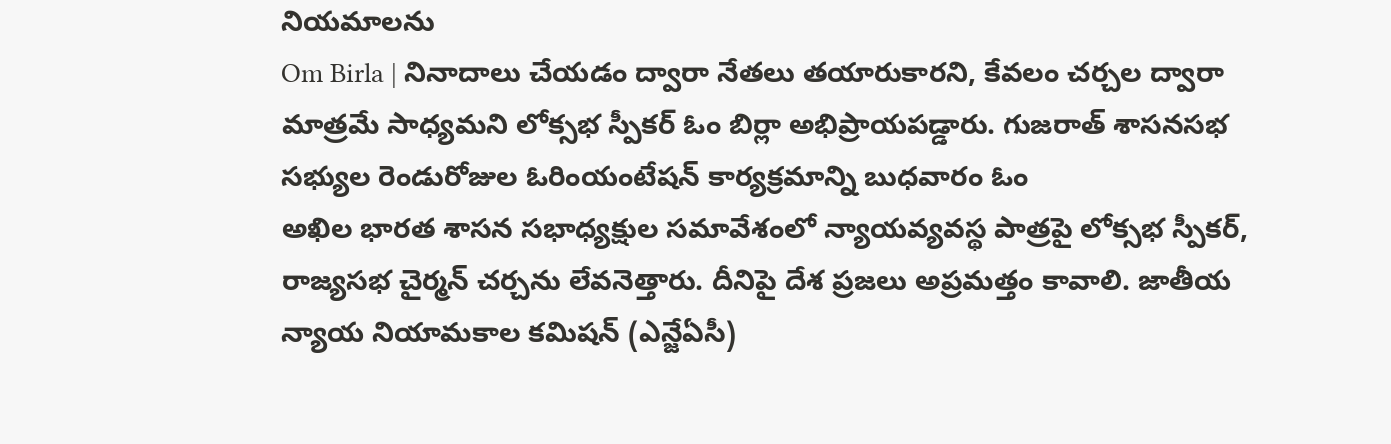నియమాలను
Om Birla | నినాదాలు చేయడం ద్వారా నేతలు తయారుకారని, కేవలం చర్చల ద్వారా మాత్రమే సాధ్యమని లోక్సభ స్పీకర్ ఓం బిర్లా అభిప్రాయపడ్డారు. గుజరాత్ శాసనసభ సభ్యుల రెండురోజుల ఓరింయంటేషన్ కార్యక్రమాన్ని బుధవారం ఓం
అఖిల భారత శాసన సభాధ్యక్షుల సమావేశంలో న్యాయవ్యవస్థ పాత్రపై లోక్సభ స్పీకర్, రాజ్యసభ చైర్మన్ చర్చను లేవనెత్తారు. దీనిపై దేశ ప్రజలు అప్రమత్తం కావాలి. జాతీయ న్యాయ నియామకాల కమిషన్ (ఎన్జేఏసీ)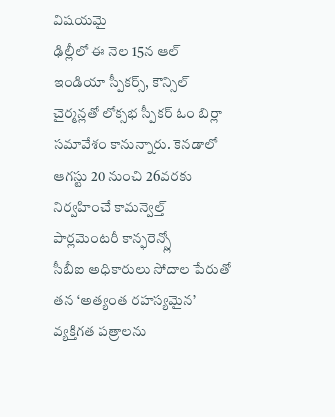విషయమై
ఢిల్లీలో ఈ నెల 15న ఆల్ ఇండియా స్పీకర్స్, కౌన్సిల్ చైర్మన్లతో లోక్సభ స్పీకర్ ఓం బిర్లా సమావేశం కానున్నారు. కెనడాలో ఆగస్టు 20 నుంచి 26వరకు నిర్వహించే కామన్వెల్త్ పార్లమెంటరీ కాన్ఫరెన్స్లో
సీబీఐ అధికారులు సోదాల పేరుతో తన ‘అత్యంత రహస్యమైన’ వ్యక్తిగత పత్రాలను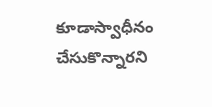కూడాస్వాధీనం చేసుకొన్నారని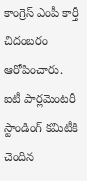కాంగ్రెస్ ఎంపీ కార్తీ చిదంబరం ఆరోపించారు. ఐటీ పార్లమెంటరీ స్టాండింగ్ కమిటీకి చెందిన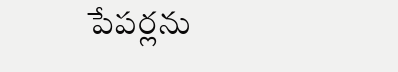పేపర్లను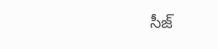సీజ్